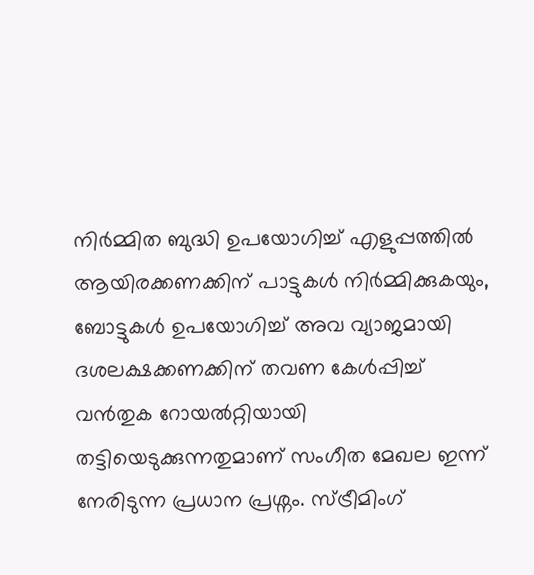നിർമ്മിത ബുദ്ധി ഉപയോഗിച്ച് എളുപ്പത്തിൽ ആയിരക്കണക്കിന് പാട്ടുകൾ നിർമ്മിക്കുകയും, ബോട്ടുകൾ ഉപയോഗിച്ച് അവ വ്യാജമായി ദശലക്ഷക്കണക്കിന് തവണ കേൾപ്പിച്ച് വൻതുക റോയൽറ്റിയായി തട്ടിയെടുക്കുന്നതുമാണ് സംഗീത മേഖല ഇന്ന് നേരിടുന്ന പ്രധാന പ്രശ്നം. സ്ട്രീമിംഗ്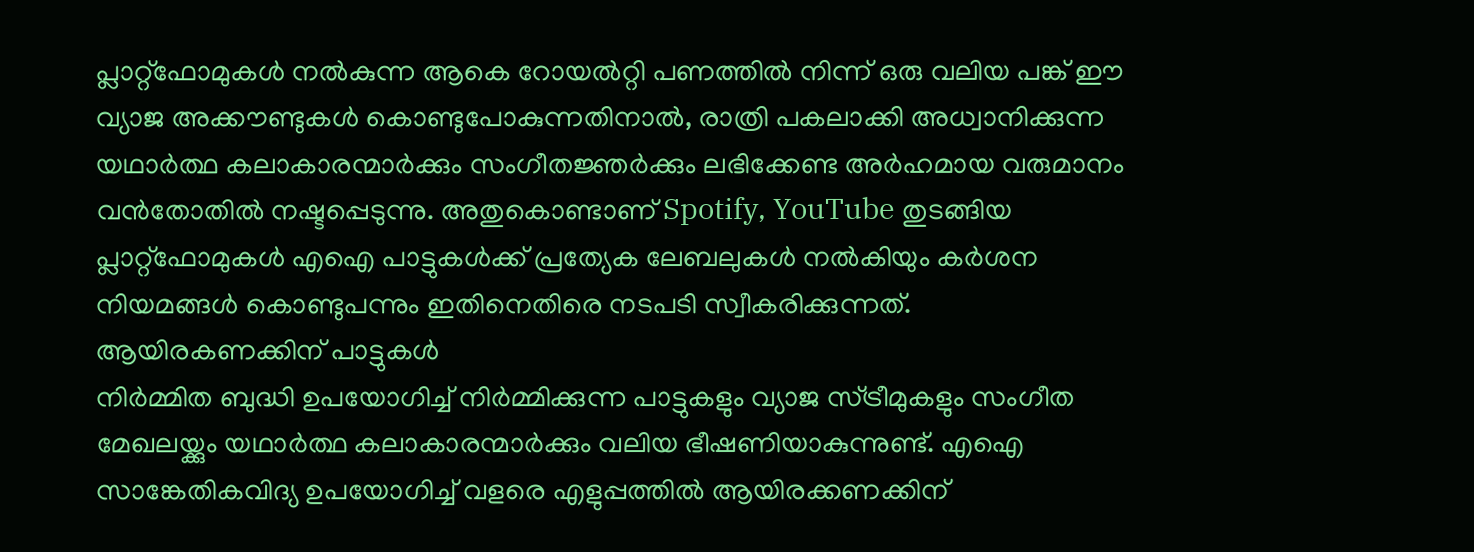പ്ലാറ്റ്ഫോമുകൾ നൽകുന്ന ആകെ റോയൽറ്റി പണത്തിൽ നിന്ന് ഒരു വലിയ പങ്ക് ഈ വ്യാജ അക്കൗണ്ടുകൾ കൊണ്ടുപോകുന്നതിനാൽ, രാത്രി പകലാക്കി അധ്വാനിക്കുന്ന യഥാർത്ഥ കലാകാരന്മാർക്കും സംഗീതജ്ഞർക്കും ലഭിക്കേണ്ട അർഹമായ വരുമാനം വൻതോതിൽ നഷ്ടപ്പെടുന്നു. അതുകൊണ്ടാണ് Spotify, YouTube തുടങ്ങിയ പ്ലാറ്റ്ഫോമുകൾ എഐ പാട്ടുകൾക്ക് പ്രത്യേക ലേബലുകൾ നൽകിയും കർശന നിയമങ്ങൾ കൊണ്ടുപന്നും ഇതിനെതിരെ നടപടി സ്വീകരിക്കുന്നത്.
ആയിരകണക്കിന് പാട്ടുകൾ
നിർമ്മിത ബുദ്ധി ഉപയോഗിച്ച് നിർമ്മിക്കുന്ന പാട്ടുകളും വ്യാജ സ്ട്രീമുകളും സംഗീത മേഖലയ്ക്കും യഥാർത്ഥ കലാകാരന്മാർക്കും വലിയ ഭീഷണിയാകുന്നുണ്ട്. എഐ സാങ്കേതികവിദ്യ ഉപയോഗിച്ച് വളരെ എളുപ്പത്തിൽ ആയിരക്കണക്കിന്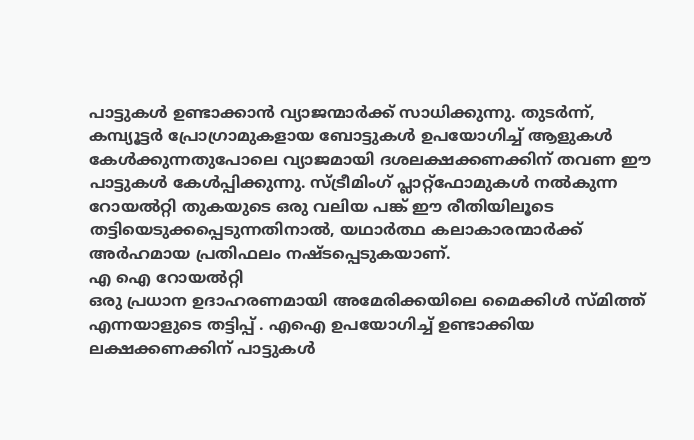പാട്ടുകൾ ഉണ്ടാക്കാൻ വ്യാജന്മാർക്ക് സാധിക്കുന്നു. തുടർന്ന്, കമ്പ്യൂട്ടർ പ്രോഗ്രാമുകളായ ബോട്ടുകൾ ഉപയോഗിച്ച് ആളുകൾ കേൾക്കുന്നതുപോലെ വ്യാജമായി ദശലക്ഷക്കണക്കിന് തവണ ഈ പാട്ടുകൾ കേൾപ്പിക്കുന്നു. സ്ട്രീമിംഗ് പ്ലാറ്റ്ഫോമുകൾ നൽകുന്ന റോയൽറ്റി തുകയുടെ ഒരു വലിയ പങ്ക് ഈ രീതിയിലൂടെ തട്ടിയെടുക്കപ്പെടുന്നതിനാൽ, യഥാർത്ഥ കലാകാരന്മാർക്ക് അർഹമായ പ്രതിഫലം നഷ്ടപ്പെടുകയാണ്.
എ ഐ റോയൽറ്റി
ഒരു പ്രധാന ഉദാഹരണമായി അമേരിക്കയിലെ മൈക്കിൾ സ്മിത്ത് എന്നയാളുടെ തട്ടിപ്പ് . എഐ ഉപയോഗിച്ച് ഉണ്ടാക്കിയ ലക്ഷക്കണക്കിന് പാട്ടുകൾ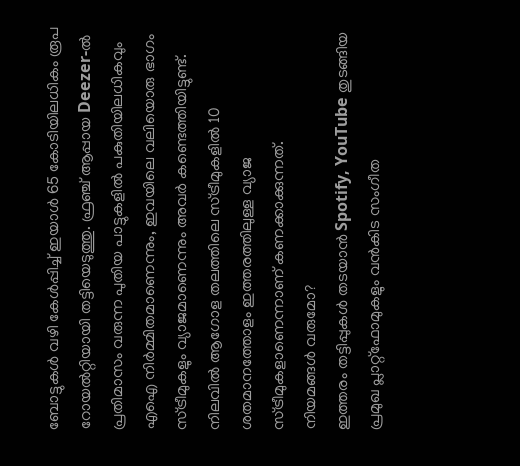ബോട്ടുകൾ വഴി കേൾപ്പിച്ച് ഇയാൾ 65 കോടിയിലധികം രൂപ റോയൽറ്റിയായി തട്ടിയെടുത്തു. ഫ്രഞ്ച് ആപ്പായ Deezer-ൽ പ്രതിമാസം വരുന്ന പുതിയ പാട്ടുകളിൽ പകുതിയിലധികവും എഐ നിർമ്മിതമാണെന്നും, ഇവയിലെ വലിയൊരു ഭാഗം സ്ട്രീമുകളും വ്യാജമാണെന്നും അവർ കണ്ടെത്തിയിട്ടുണ്ട്. നിലവിൽ ആഗോള തലത്തിലെ സ്ട്രീമുകളിൽ 10 ശതമാനത്തോളം ഇത്തരത്തിലുള്ള വ്യാജ സ്ട്രീമുകളാണെന്നാണ് കണക്കാക്കുന്നത്.
നിയമങ്ങൾ വരുമോ?
ഇത്തരം തട്ടിപ്പുകൾ തടയാൻ Spotify, YouTube തുടങ്ങിയ പ്രമുഖ പ്ലാറ്റ്ഫോമുകളും വൻകിട സംഗീത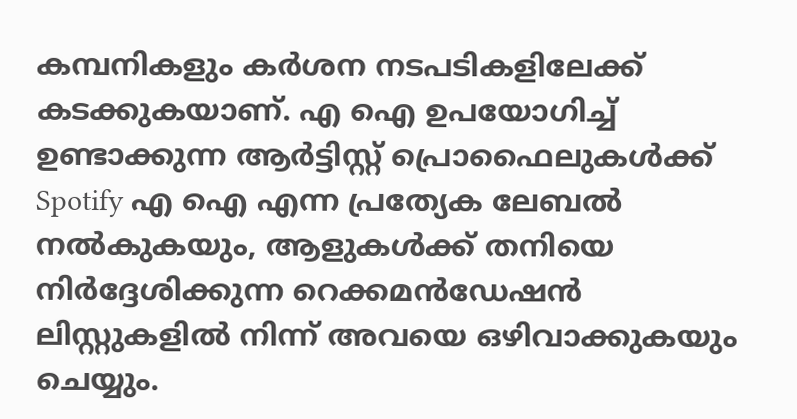കമ്പനികളും കർശന നടപടികളിലേക്ക് കടക്കുകയാണ്. എ ഐ ഉപയോഗിച്ച് ഉണ്ടാക്കുന്ന ആർട്ടിസ്റ്റ് പ്രൊഫൈലുകൾക്ക് Spotify എ ഐ എന്ന പ്രത്യേക ലേബൽ നൽകുകയും, ആളുകൾക്ക് തനിയെ നിർദ്ദേശിക്കുന്ന റെക്കമൻഡേഷൻ ലിസ്റ്റുകളിൽ നിന്ന് അവയെ ഒഴിവാക്കുകയും ചെയ്യും.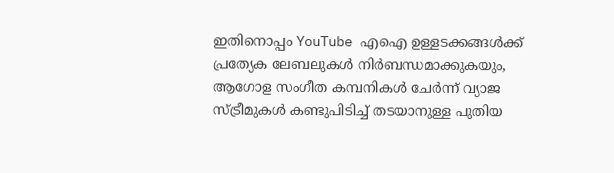ഇതിനൊപ്പം YouTube എഐ ഉള്ളടക്കങ്ങൾക്ക് പ്രത്യേക ലേബലുകൾ നിർബന്ധമാക്കുകയും, ആഗോള സംഗീത കമ്പനികൾ ചേർന്ന് വ്യാജ സ്ട്രീമുകൾ കണ്ടുപിടിച്ച് തടയാനുള്ള പുതിയ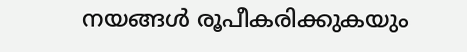നയങ്ങൾ രൂപീകരിക്കുകയും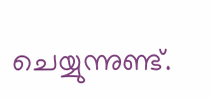ചെയ്യുന്നുണ്ട്.